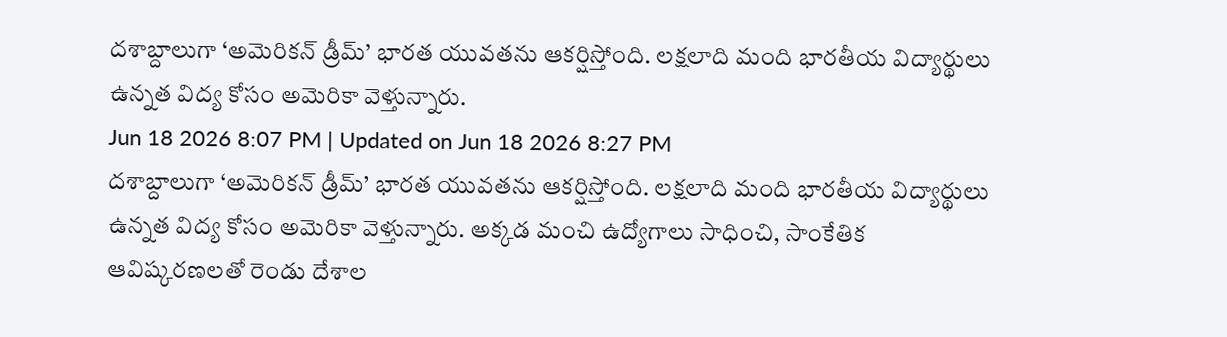దశాబ్దాలుగా ‘అమెరికన్ డ్రీమ్’ భారత యువతను ఆకర్షిస్తోంది. లక్షలాది మంది భారతీయ విద్యార్థులు ఉన్నత విద్య కోసం అమెరికా వెళ్తున్నారు.
Jun 18 2026 8:07 PM | Updated on Jun 18 2026 8:27 PM
దశాబ్దాలుగా ‘అమెరికన్ డ్రీమ్’ భారత యువతను ఆకర్షిస్తోంది. లక్షలాది మంది భారతీయ విద్యార్థులు ఉన్నత విద్య కోసం అమెరికా వెళ్తున్నారు. అక్కడ మంచి ఉద్యోగాలు సాధించి, సాంకేతిక ఆవిష్కరణలతో రెండు దేశాల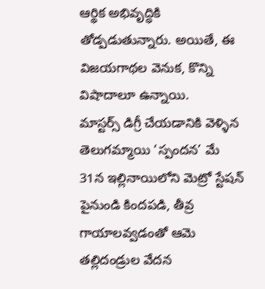ఆర్థిక అభివృద్ధికి తోడ్పడుతున్నారు. అయితే, ఈ విజయగాథల వెనుక, కొన్ని విషాదాలూ ఉన్నాయి.
మాస్టర్స్ డిగ్రీ చేయడానికి వెళ్ళిన తెలుగమ్మాయి ‘స్పందన’ మే 31న ఇల్లినాయిలోని మెట్రో స్టేషన్ పైనుండి కిందపడి, తీవ్ర గాయాలవ్వడంతో ఆమె తల్లిదండ్రుల వేదన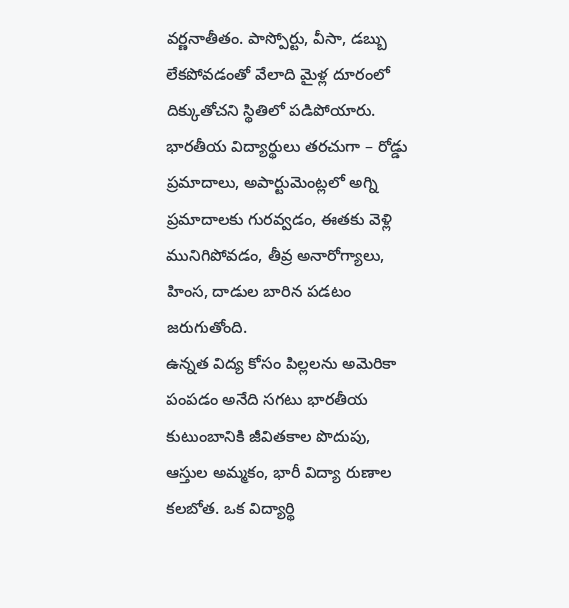వర్ణనాతీతం. పాస్పోర్టు, వీసా, డబ్బు లేకపోవడంతో వేలాది మైళ్ల దూరంలో దిక్కుతోచని స్థితిలో పడిపోయారు. భారతీయ విద్యార్థులు తరచుగా – రోడ్డు ప్రమాదాలు, అపార్టుమెంట్లలో అగ్ని ప్రమాదాలకు గురవ్వడం, ఈతకు వెళ్లి మునిగిపోవడం, తీవ్ర అనారోగ్యాలు, హింస, దాడుల బారిన పడటం జరుగుతోంది.
ఉన్నత విద్య కోసం పిల్లలను అమెరికా పంపడం అనేది సగటు భారతీయ కుటుంబానికి జీవితకాల పొదుపు, ఆస్తుల అమ్మకం, భారీ విద్యా రుణాల కలబోత. ఒక విద్యార్థి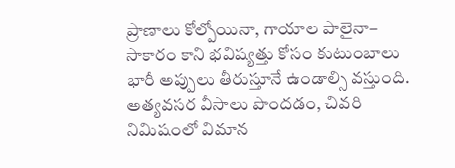ప్రాణాలు కోల్పోయినా, గాయాల పాలైనా– సాకారం కాని భవిష్యత్తు కోసం కుటుంబాలు భారీ అప్పులు తీరుస్తూనే ఉండాల్సి వస్తుంది. అత్యవసర వీసాలు పొందడం, చివరి నిమిషంలో విమాన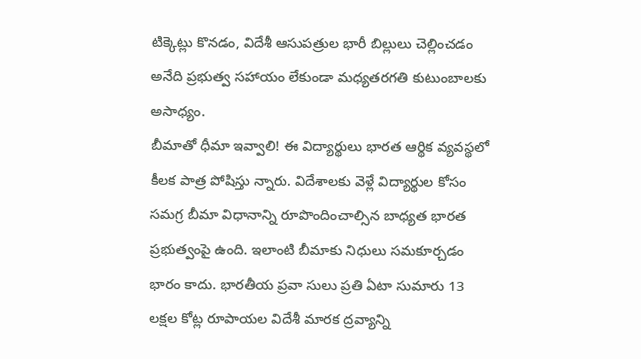టిక్కెట్లు కొనడం, విదేశీ ఆసుపత్రుల భారీ బిల్లులు చెల్లించడం అనేది ప్రభుత్వ సహాయం లేకుండా మధ్యతరగతి కుటుంబాలకు అసాధ్యం.
బీమాతో ధీమా ఇవ్వాలి! ఈ విద్యార్థులు భారత ఆర్థిక వ్యవస్థలో కీలక పాత్ర పోషిస్తు న్నారు. విదేశాలకు వెళ్లే విద్యార్థుల కోసం సమగ్ర బీమా విధానాన్ని రూపొందించాల్సిన బాధ్యత భారత ప్రభుత్వంపై ఉంది. ఇలాంటి బీమాకు నిధులు సమకూర్చడం భారం కాదు. భారతీయ ప్రవా సులు ప్రతి ఏటా సుమారు 13 లక్షల కోట్ల రూపాయల విదేశీ మారక ద్రవ్యాన్ని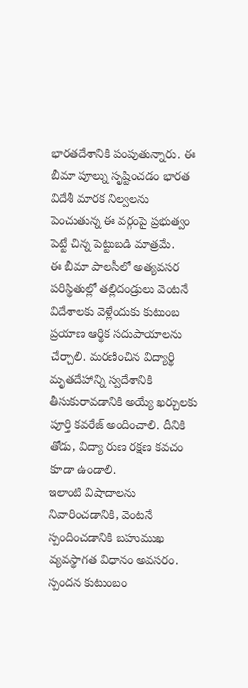భారతదేశానికి పంపుతున్నారు. ఈ బీమా పూల్ను సృష్టించడం భారత విదేశీ మారక నిల్వలను పెంచుతున్న ఈ వర్గంపై ప్రభుత్వం పెట్టే చిన్న పెట్టుబడి మాత్రమే.
ఈ బీమా పాలసీలో అత్యవసర పరిస్థితుల్లో తల్లిదండ్రులు వెంటనే విదేశాలకు వెళ్లేందుకు కుటుంబ ప్రయాణ ఆర్థిక సదుపాయాలను చేర్చాలి. మరణించిన విద్యార్థి మృతదేహాన్ని స్వదేశానికి తీసుకురావడానికి అయ్యే ఖర్చులకు పూర్తి కవరేజ్ అందించాలి. దీనికి తోడు, విద్యా రుణ రక్షణ కవచం కూడా ఉండాలి.
ఇలాంటి విషాదాలను నివారించడానికి, వెంటనే స్పందించడానికి బహుముఖ వ్యవస్థాగత విధానం అవసరం. స్పందన కుటుంబం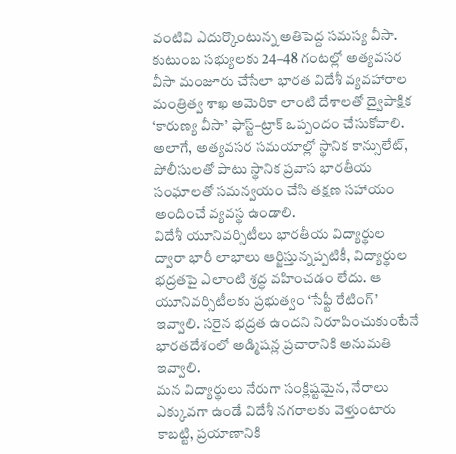వంటివి ఎదుర్కొంటున్న అతిపెద్ద సమస్య వీసా. కుటుంబ సభ్యులకు 24–48 గంటల్లో అత్యవసర వీసా మంజూరు చేసేలా భారత విదేశీ వ్యవహారాల మంత్రిత్వ శాఖ అమెరికా లాంటి దేశాలతో ద్వైపాక్షిక ‘కారుణ్య వీసా’ ఫాస్ట్–ట్రాక్ ఒప్పందం చేసుకోవాలి. అలాగే, అత్యవసర సమయాల్లో స్థానిక కాన్సులేట్, పోలీసులతో పాటు స్థానిక ప్రవాస భారతీయ సంఘాలతో సమన్వయం చేసి తక్షణ సహాయం అందించే వ్యవస్థ ఉండాలి.
విదేశీ యూనివర్సిటీలు భారతీయ విద్యార్థుల ద్వారా భారీ లాభాలు ఆర్జిస్తున్నప్పటికీ, విద్యార్థుల భద్రతపై ఎలాంటి శ్రద్ధ వహించడం లేదు. ఆ యూనివర్సిటీలకు ప్రభుత్వం ‘సేఫ్టీ రేటింగ్’ ఇవ్వాలి. సరైన భద్రత ఉందని నిరూపించుకుంటేనే భారతదేశంలో అడ్మిషన్ల ప్రచారానికి అనుమతి ఇవ్వాలి.
మన విద్యార్థులు నేరుగా సంక్లిష్టమైన, నేరాలు ఎక్కువగా ఉండే విదేశీ నగరాలకు వెళ్తుంటారు కాబట్టి, ప్రయాణానికి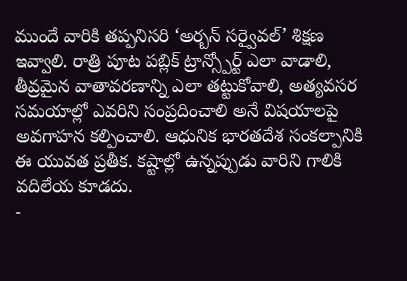ముందే వారికి తప్పనిసరి ‘అర్బన్ సర్వైవల్’ శిక్షణ ఇవ్వాలి. రాత్రి పూట పబ్లిక్ ట్రాన్స్పోర్ట్ ఎలా వాడాలి, తీవ్రమైన వాతావరణాన్ని ఎలా తట్టుకోవాలి, అత్యవసర సమయాల్లో ఎవరిని సంప్రదించాలి అనే విషయాలపై అవగాహన కల్పించాలి. ఆధునిక భారతదేశ సంకల్పానికి ఈ యువత ప్రతీక. కష్టాల్లో ఉన్నప్పుడు వారిని గాలికి వదిలేయ కూడదు.
-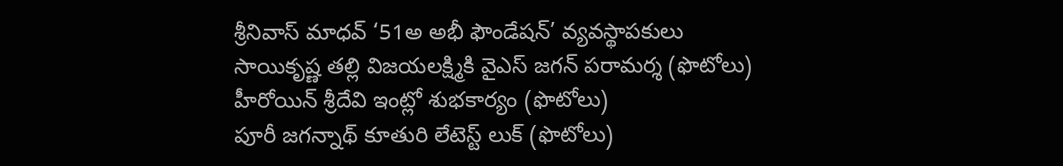శ్రీనివాస్ మాధవ్ ‘51అ అభీ ఫౌండేషన్’ వ్యవస్థాపకులు
సాయికృష్ణ తల్లి విజయలక్ష్మికి వైఎస్ జగన్ పరామర్శ (ఫొటోలు)
హీరోయిన్ శ్రీదేవి ఇంట్లో శుభకార్యం (ఫొటోలు)
పూరీ జగన్నాథ్ కూతురి లేటెస్ట్ లుక్ (ఫొటోలు)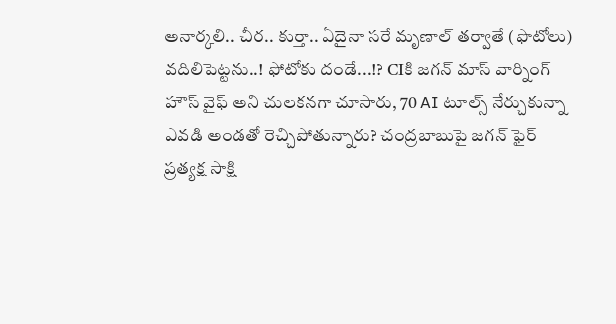అనార్కలి.. చీర.. కుర్తా.. ఏదైనా సరే మృణాల్ తర్వాతే (ఫొటోలు)
వదిలిపెట్టను..! ఫోటోకు దండే...!? CIకి జగన్ మాస్ వార్నింగ్
హౌస్ వైఫ్ అని చులకనగా చూసారు, 70 AI టూల్స్ నేర్చుకున్నా
ఎవడి అండతో రెచ్చిపోతున్నారు? చంద్రబాబుపై జగన్ ఫైర్
ప్రత్యక్ష సాక్షి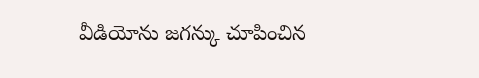వీడియోను జగన్కు చూపించిన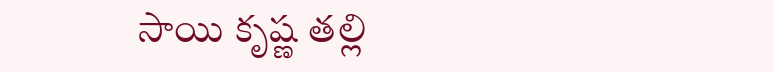సాయి కృష్ణ తల్లి